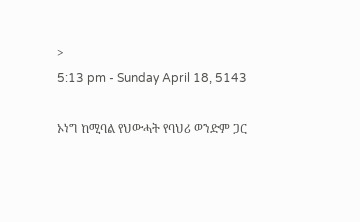>
5:13 pm - Sunday April 18, 5143

ኦነግ ከሚባል የህውሓት የባህሪ ወንድም ጋር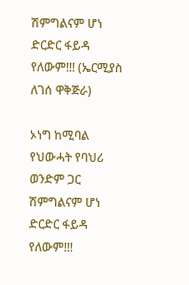ሽምግልናም ሆነ ድርድር ፋይዳ የለውም!!! (ኤርሚያስ ለገሰ ዋቅጅራ)

ኦነግ ከሚባል የህውሓት የባህሪ ወንድም ጋር ሽምግልናም ሆነ ድርድር ፋይዳ የለውም!!!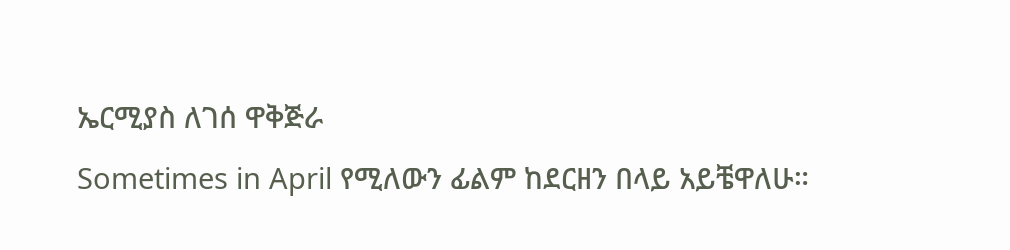ኤርሚያስ ለገሰ ዋቅጅራ
Sometimes in April የሚለውን ፊልም ከደርዘን በላይ አይቼዋለሁ።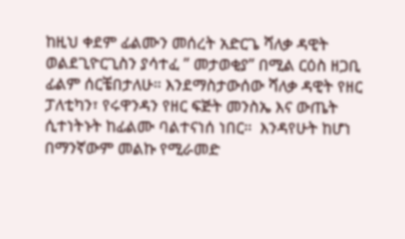ከዚህ ቀደም ፊልሙን መሰረት አድርጌ ሻለቃ ዳዊት ወልደጊዮርጊስን ያሳተፈ ” መታወቂያ” በሚል ርዕስ ዘጋቢ ፊልም ሰርቼበታለሁ። እንደማስታውሰው ሻለቃ ዳዊት የዘር ፓለቲካን፣ የሩዋንዳን የዘር ፍጅት መንስኤ እና ውጤት ሲተነትኑት ከፊልሙ ባልተናነሰ ነበር።  እንዳየሁት ከሆነ በማንኛውም መልኩ የሚራመድ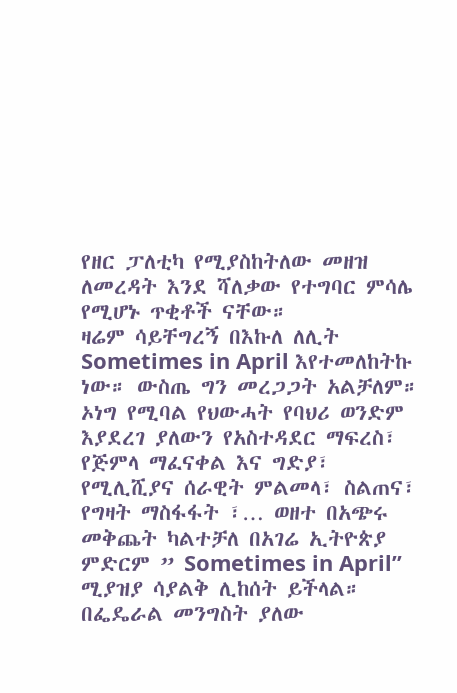የዘር ፓለቲካ የሚያስከትለው መዘዝ ለመረዳት እንደ ሻለቃው የተግባር ምሳሌ የሚሆኑ ጥቂቶች ናቸው።
ዛሬም ሳይቸግረኝ በእኩለ ለሊት Sometimes in April እየተመለከትኩ ነው። ውስጤ ግን መረጋጋት አልቻለም። ኦነግ የሚባል የህውሓት የባህሪ ወንድም እያደረገ ያለውን የአስተዳደር ማፍረስ፣ የጅምላ ማፈናቀል እና ግድያ፣ የሚሊሺያና ሰራዊት ምልመላ፣ ስልጠና፣ የግዛት ማስፋፋት ፣… ወዘተ በአጭሩ መቅጨት ካልተቻለ በአገሬ ኢትዮጵያ ምድርም ” Sometimes in April” ሚያዝያ ሳያልቅ ሊከሰት ይችላል።
በፌዴራል መንግስት ያለው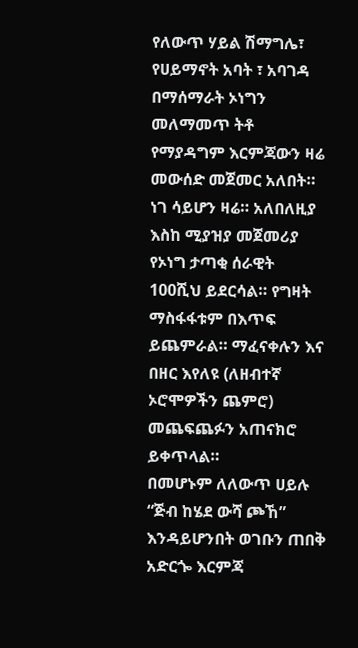የለውጥ ሃይል ሽማግሌ፣ የሀይማኖት አባት ፣ አባገዳ በማሰማራት ኦነግን መለማመጥ ትቶ የማያዳግም እርምጃውን ዛሬ መውሰድ መጀመር አለበት። ነገ ሳይሆን ዛሬ። አለበለዚያ እስከ ሚያዝያ መጀመሪያ የኦነግ ታጣቂ ሰራዊት 100ሺህ ይደርሳል። የግዛት ማስፋፋቱም በእጥፍ ይጨምራል። ማፈናቀሉን እና በዘር እየለዩ (ለዘብተኛ ኦሮሞዎችን ጨምሮ) መጨፍጨፉን አጠናክሮ ይቀጥላል።
በመሆኑም ለለውጥ ሀይሉ “ጅብ ከሄደ ውሻ ጮኸ” እንዳይሆንበት ወገቡን ጠበቅ አድርጐ እርምጃ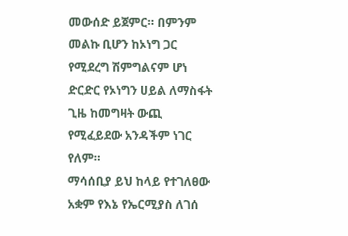መውሰድ ይጀምር። በምንም መልኩ ቢሆን ከኦነግ ጋር የሚደረግ ሽምግልናም ሆነ ድርድር የኦነግን ሀይል ለማስፋት ጊዜ ከመግዛት ውጪ የሚፈይደው አንዳችም ነገር የለም።
ማሳሰቢያ ይህ ከላይ የተገለፀው አቋም የእኔ የኤርሚያስ ለገሰ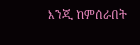እንጂ ከምሰራበት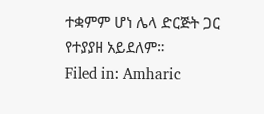ተቋምም ሆነ ሌላ ድርጅት ጋር የተያያዘ አይደለም።
Filed in: Amharic